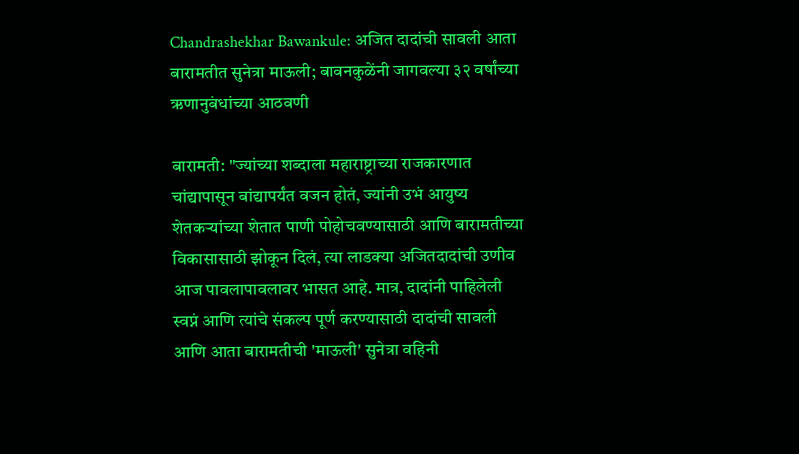Chandrashekhar Bawankule: अजित दादांची सावली आता बारामतीत सुनेत्रा माऊली; बावनकुळेंनी जागवल्या ३२ वर्षांच्या ऋणानुबंधांच्या आठवणी

बारामती: "ज्यांच्या शब्दाला महाराष्ट्राच्या राजकारणात चांद्यापासून बांद्यापर्यंत वजन होतं, ज्यांनी उभं आयुष्य शेतकऱ्यांच्या शेतात पाणी पोहोचवण्यासाठी आणि बारामतीच्या विकासासाठी झोकून दिलं, त्या लाडक्या अजितदादांची उणीव आज पावलापावलावर भासत आहे. मात्र, दादांनी पाहिलेली स्वप्नं आणि त्यांचे संकल्प पूर्ण करण्यासाठी दादांची सावली आणि आता बारामतीची 'माऊली' सुनेत्रा वहिनी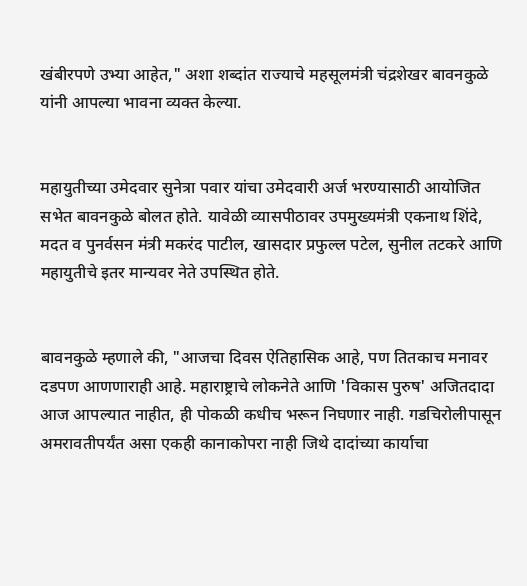खंबीरपणे उभ्या आहेत," अशा शब्दांत राज्याचे महसूलमंत्री चंद्रशेखर बावनकुळे यांनी आपल्या भावना व्यक्त केल्या.


महायुतीच्या उमेदवार सुनेत्रा पवार यांचा उमेदवारी अर्ज भरण्यासाठी आयोजित सभेत बावनकुळे बोलत होते. यावेळी व्यासपीठावर उपमुख्यमंत्री एकनाथ शिंदे, मदत व पुनर्वसन मंत्री मकरंद पाटील, खासदार प्रफुल्ल पटेल, सुनील तटकरे आणि महायुतीचे इतर मान्यवर नेते उपस्थित होते.


बावनकुळे म्हणाले की, "आजचा दिवस ऐतिहासिक आहे, पण तितकाच मनावर दडपण आणणाराही आहे. महाराष्ट्राचे लोकनेते आणि 'विकास पुरुष' अजितदादा आज आपल्यात नाहीत, ही पोकळी कधीच भरून निघणार नाही. गडचिरोलीपासून अमरावतीपर्यंत असा एकही कानाकोपरा नाही जिथे दादांच्या कार्याचा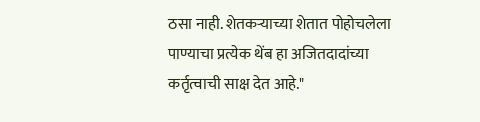ठसा नाही. शेतकऱ्याच्या शेतात पोहोचलेला पाण्याचा प्रत्येक थेंब हा अजितदादांच्या कर्तृत्वाची साक्ष देत आहे."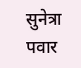सुनेत्रा पवार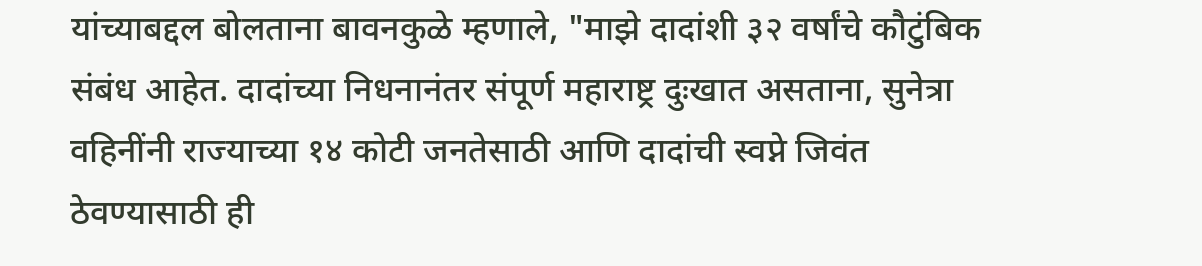यांच्याबद्दल बोलताना बावनकुळे म्हणाले, "माझे दादांशी ३२ वर्षांचे कौटुंबिक संबंध आहेत. दादांच्या निधनानंतर संपूर्ण महाराष्ट्र दुःखात असताना, सुनेत्रा वहिनींनी राज्याच्या १४ कोटी जनतेसाठी आणि दादांची स्वप्ने जिवंत ठेवण्यासाठी ही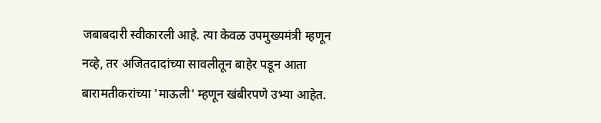जबाबदारी स्वीकारली आहे. त्या केवळ उपमुख्यमंत्री म्हणून नव्हे, तर अजितदादांच्या सावलीतून बाहेर पडून आता बारामतीकरांच्या 'माऊली' म्हणून खंबीरपणे उभ्या आहेत.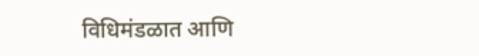विधिमंडळात आणि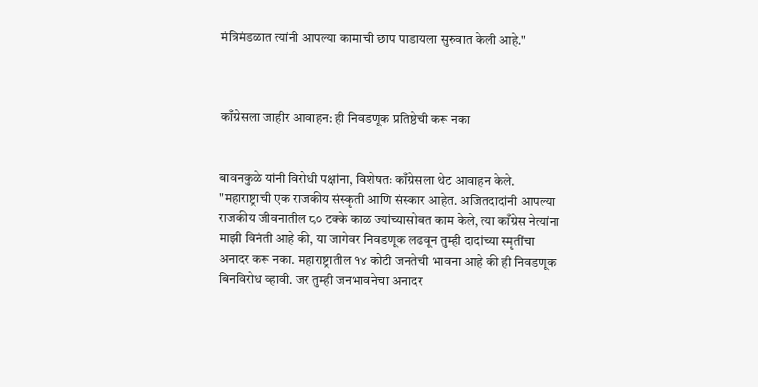मंत्रिमंडळात त्यांनी आपल्या कामाची छाप पाडायला सुरुवात केली आहे."



काँग्रेसला जाहीर आवाहन: ही निवडणूक प्रतिष्ठेची करू नका


बावनकुळे यांनी विरोधी पक्षांना, विशेषतः काँग्रेसला थेट आवाहन केले. "महाराष्ट्राची एक राजकीय संस्कृती आणि संस्कार आहेत. अजितदादांनी आपल्या राजकीय जीवनातील ८० टक्के काळ ज्यांच्यासोबत काम केले, त्या काँग्रेस नेत्यांना माझी विनंती आहे की, या जागेवर निवडणूक लढवून तुम्ही दादांच्या स्मृतींचा अनादर करू नका. महाराष्ट्रातील १४ कोटी जनतेची भावना आहे की ही निवडणूक बिनविरोध व्हावी. जर तुम्ही जनभावनेचा अनादर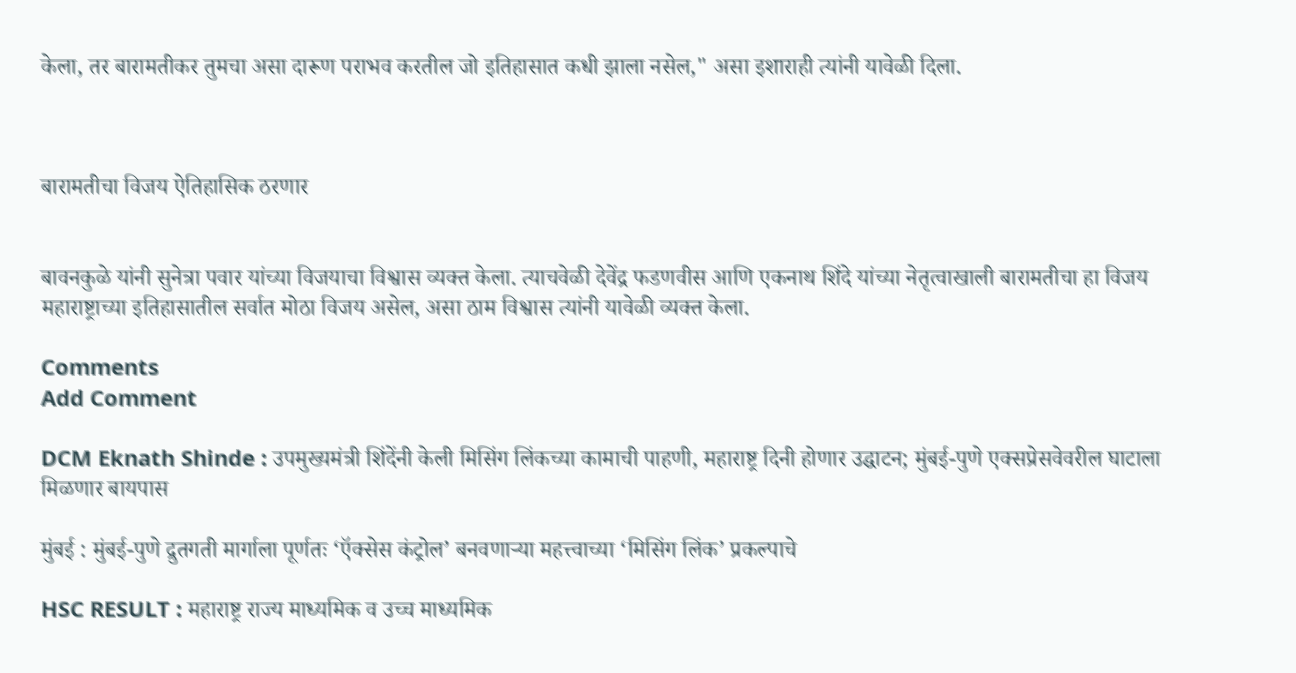केला, तर बारामतीकर तुमचा असा दारूण पराभव करतील जो इतिहासात कधी झाला नसेल," असा इशाराही त्यांनी यावेळी दिला.



बारामतीचा विजय ऐतिहासिक ठरणार


बावनकुळे यांनी सुनेत्रा पवार यांच्या विजयाचा विश्वास व्यक्त केला. त्याचवेळी देवेंद्र फडणवीस आणि एकनाथ शिंदे यांच्या नेतृत्वाखाली बारामतीचा हा विजय महाराष्ट्राच्या इतिहासातील सर्वात मोठा विजय असेल, असा ठाम विश्वास त्यांनी यावेळी व्यक्त केला.

Comments
Add Comment

DCM Eknath Shinde : उपमुख्यमंत्री शिंदेंनी केली मिसिंग लिंकच्या कामाची पाहणी, महाराष्ट्र दिनी होणार उद्घाटन; मुंबई-पुणे एक्सप्रेसवेवरील घाटाला मिळणार बायपास

मुंबई : मुंबई-पुणे द्रुतगती मार्गाला पूर्णतः ‘ऍक्सेस कंट्रोल’ बनवणाऱ्या महत्त्वाच्या ‘मिसिंग लिंक’ प्रकल्पाचे

HSC RESULT : महाराष्ट्र राज्य माध्यमिक व उच्च माध्यमिक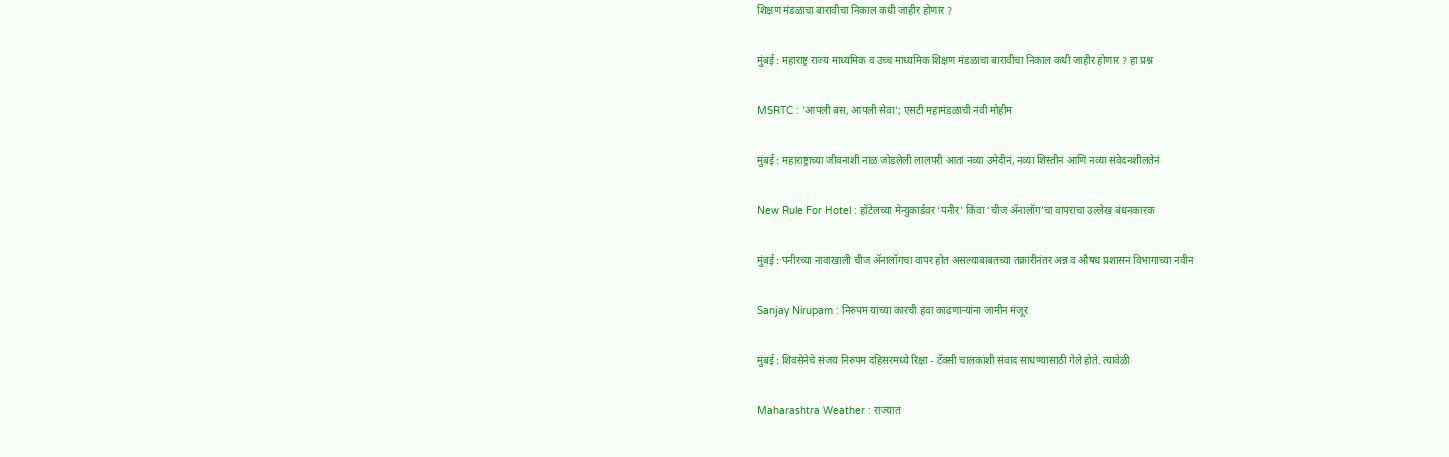शिक्षण मंडळाचा बारावीचा निकाल कधी जाहीर होणार ?

मुंबई : महाराष्ट्र राज्य माध्यमिक व उच्च माध्यमिक शिक्षण मंडळाचा बारावीचा निकाल कधी जाहीर होणार ? हा प्रश्न

MSRTC : 'आपली बस, आपली सेवा'; एसटी महामंडळाची नवी मोहीम

मुंबई : महाराष्ट्राच्या जीवनाशी नाळ जोडलेली लालपरी आता नव्या उमेदीनं, नव्या शिस्तीनं आणि नव्या संवेदनशीलतेनं

New Rule For Hotel : हॉटेलच्या मेन्युकार्डवर ‘पनीर’ किंवा ‘चीज ॲनालॉग’चा वापराचा उल्लेख बंधनकारक

मुंबई : पनीरच्या नावाखाली चीज ॲनालॉगचा वापर होत असल्याबाबतच्या तक्रारीनंतर अन्न व औषध प्रशासन विभागाच्या नवीन

Sanjay Nirupam : निरुपम यांच्या कारची हवा काढणाऱ्यांना जामीन मंजूर

मुंबई : शिवसेनेचे संजय निरुपम दहिसरमध्ये रिक्षा - टॅक्सी चालकांशी संवाद साधण्यासाठी गेले होते. त्यावेळी

Maharashtra Weather : राज्यात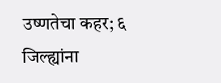उष्णतेचा कहर; ६ जिल्ह्यांना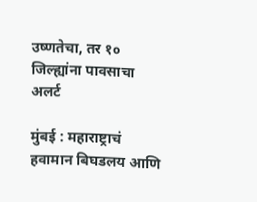उष्णतेचा, तर १० जिल्ह्यांना पावसाचा अलर्ट

मुंबई : महाराष्ट्राचं हवामान बिघडलय आणि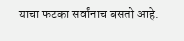याचा फटका सर्वांनाच बसतो आहे.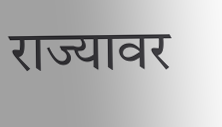राज्यावर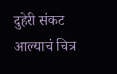दुहेरी संकट आल्याचं चित्र